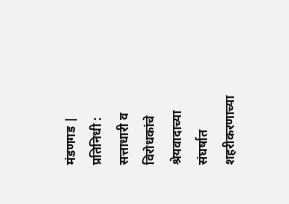मंडणगड | प्रतिनिधी : सत्ताधारी व विरोधकांचे श्रेयवादाच्या संघर्षात शहरीकरणाच्या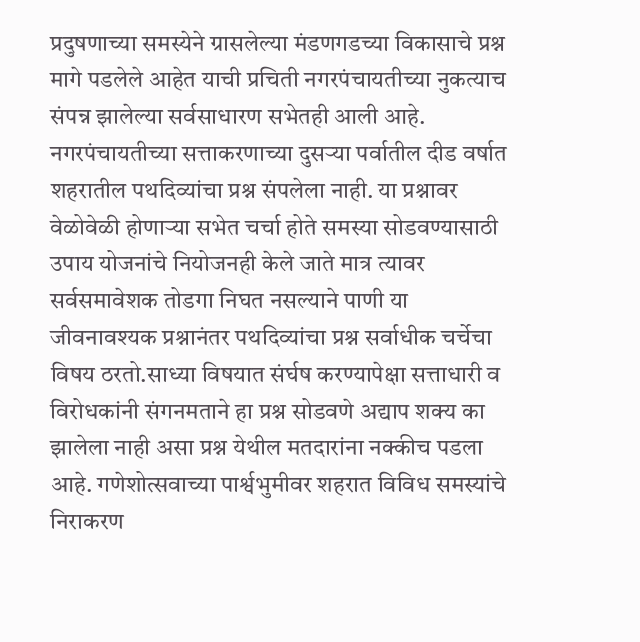प्रदुषणाच्या समस्येने ग्रासलेल्या मंडणगडच्या विकासाचे प्रश्न मागे पडलेले आहेत याची प्रचिती नगरपंचायतीच्या नुकत्याच संपन्न झालेल्या सर्वसाधारण सभेतही आली आहे. नगरपंचायतीच्या सत्ताकरणाच्या दुसऱ्या पर्वातील दीड वर्षात शहरातील पथदिव्यांचा प्रश्न संपलेला नाही. या प्रश्नावर वेळोवेळी होणाऱ्या सभेत चर्चा होते समस्या सोडवण्यासाठी उपाय योजनांचे नियोजनही केले जाते मात्र त्यावर सर्वसमावेशक तोडगा निघत नसल्याने पाणी या जीवनावश्यक प्रश्नानंतर पथदिव्यांचा प्रश्न सर्वाधीक चर्चेचा विषय ठरतो.साध्या विषयात संर्घष करण्यापेक्षा सत्ताधारी व विरोधकांनी संगनमताने हा प्रश्न सोडवणे अद्याप शक्य का झालेला नाही असा प्रश्न येथील मतदारांना नक्कीच पडला आहे. गणेशोत्सवाच्या पार्श्वभुमीवर शहरात विविध समस्यांचे निराकरण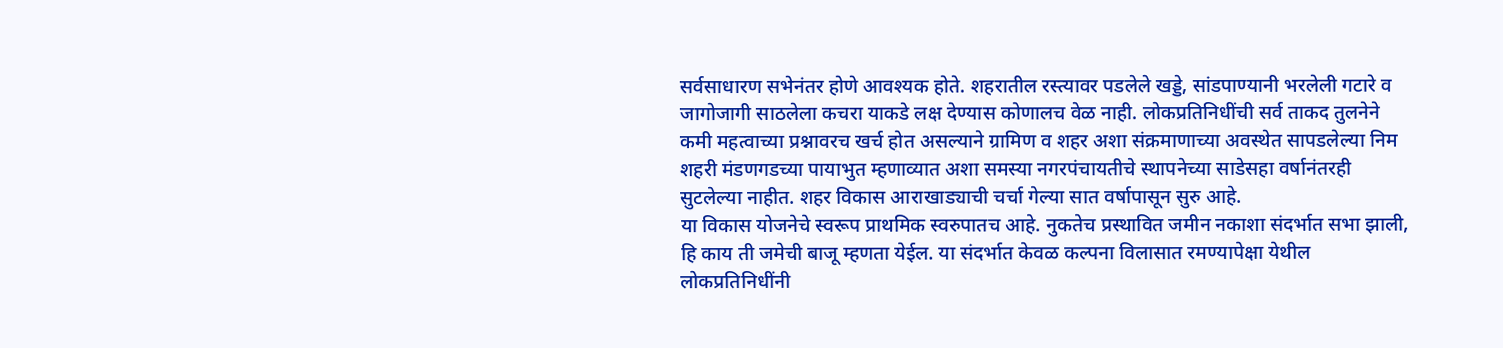सर्वसाधारण सभेनंतर होणे आवश्यक होते. शहरातील रस्त्यावर पडलेले खड्डे, सांडपाण्यानी भरलेली गटारे व जागोजागी साठलेला कचरा याकडे लक्ष देण्यास कोणालच वेळ नाही. लोकप्रतिनिधींची सर्व ताकद तुलनेने कमी महत्वाच्या प्रश्नावरच खर्च होत असल्याने ग्रामिण व शहर अशा संक्रमाणाच्या अवस्थेत सापडलेल्या निम शहरी मंडणगडच्या पायाभुत म्हणाव्यात अशा समस्या नगरपंचायतीचे स्थापनेच्या साडेसहा वर्षानंतरही सुटलेल्या नाहीत. शहर विकास आराखाड्याची चर्चा गेल्या सात वर्षापासून सुरु आहे.
या विकास योजनेचे स्वरूप प्राथमिक स्वरुपातच आहे. नुकतेच प्रस्थावित जमीन नकाशा संदर्भात सभा झाली, हि काय ती जमेची बाजू म्हणता येईल. या संदर्भात केवळ कल्पना विलासात रमण्यापेक्षा येथील लोकप्रतिनिधींनी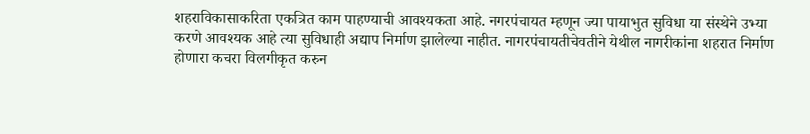शहराविकासाकरिता एकत्रित काम पाहण्याची आवश्यकता आहे. नगरपंचायत म्हणून ज्या पायाभुत सुविधा या संस्थेने उभ्या करणे आवश्यक आहे त्या सुविधाही अद्याप निर्माण झालेल्या नाहीत. नागरपंचायतीचेवतीने येथील नागरीकांना शहरात निर्माण होणारा कचरा विलगीकृत करुन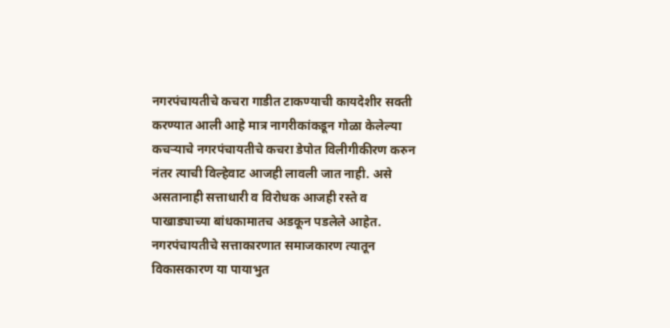नगरपंचायतीचे कचरा गाडीत टाकण्याची कायदेशीर सक्ती करण्यात आली आहे मात्र नागरीकांकडून गोळा केलेल्या कचऱ्याचे नगरपंचायतीचे कचरा डेपोत विलीगीकीरण करुन नंतर त्याची विल्हेवाट आजही लावली जात नाही. असे असतानाही सत्ताधारी व विरोधक आजही रस्ते व पाखाड्याच्या बांधकामातच अडकून पडलेले आहेत. नगरपंचायतीचे सत्ताकारणात समाजकारण त्यातून विकासकारण या पायाभुत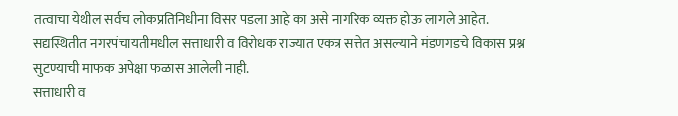तत्वाचा येथील सर्वच लोकप्रतिनिधीना विसर पडला आहे का असे नागरिक व्यक्त होऊ लागले आहेत. सद्यस्थितीत नगरपंचायतीमधील सत्ताधारी व विरोधक राज्यात एकत्र सत्तेत असल्याने मंडणगडचे विकास प्रश्न सुटण्याची माफक अपेक्षा फळास आलेली नाही.
सत्ताधारी व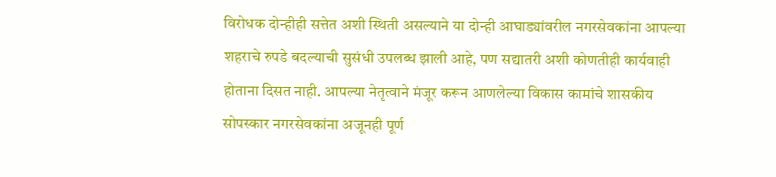विरोधक दोन्हीही सत्तेत अशी स्थिती असल्याने या दोन्ही आघाड्यांवरील नगरसेवकांना आपल्या शहराचे रुपडे बदल्याची सुसंधी उपलब्ध झाली आहे, पण सद्यातरी अशी कोणतीही कार्यवाही होताना दिसत नाही. आपल्या नेतृत्वाने मंजूर करून आणलेल्या विकास कामांचे शासकीय सोपस्कार नगरसेवकांना अजूनही पूर्ण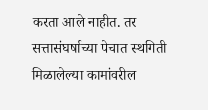करता आले नाहीत. तर सत्तासंघर्षाच्या पेचात स्थगिती मिळालेल्या कामांवरील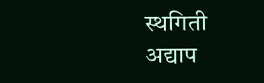स्थगिती अद्याप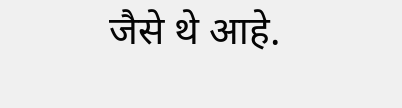जैसे थे आहे.